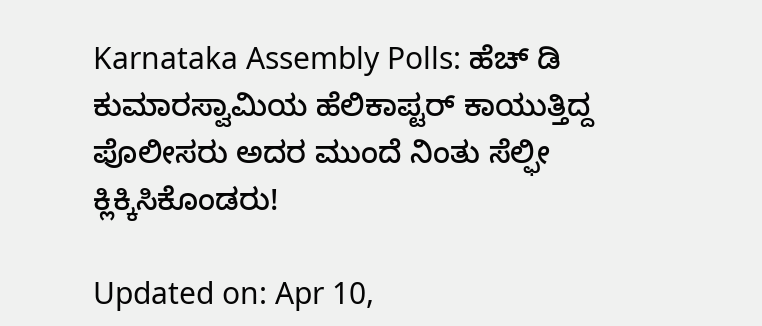Karnataka Assembly Polls: ಹೆಚ್ ಡಿ ಕುಮಾರಸ್ವಾಮಿಯ ಹೆಲಿಕಾಪ್ಟರ್ ಕಾಯುತ್ತಿದ್ದ ಪೊಲೀಸರು ಅದರ ಮುಂದೆ ನಿಂತು ಸೆಲ್ಫೀ ಕ್ಲಿಕ್ಕಿಸಿಕೊಂಡರು!

Updated on: Apr 10,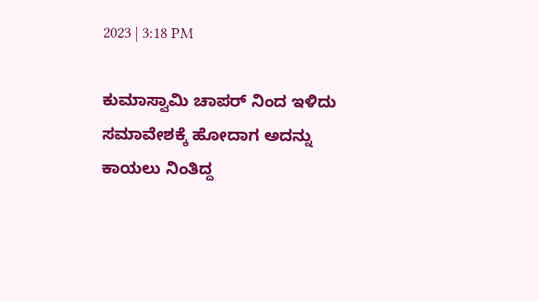2023 | 3:18 PM

ಕುಮಾಸ್ವಾಮಿ ಚಾಪರ್ ನಿಂದ ಇಳಿದು ಸಮಾವೇಶಕ್ಕೆ ಹೋದಾಗ ಅದನ್ನು ಕಾಯಲು ನಿಂತಿದ್ದ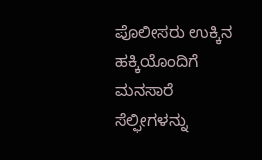ಪೊಲೀಸರು ಉಕ್ಕಿನ ಹಕ್ಕಿಯೊಂದಿಗೆ ಮನಸಾರೆ ಸೆಲ್ಫೀಗಳನ್ನು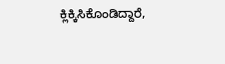ಕ್ಲಿಕ್ಕಿಸಿಕೊಂಡಿದ್ದಾರೆ,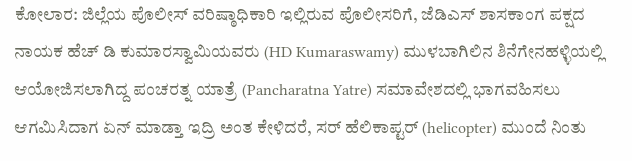ಕೋಲಾರ: ಜಿಲ್ಲೆಯ ಪೊಲೀಸ್ ವರಿಷ್ಠಾಧಿಕಾರಿ ಇಲ್ಲಿರುವ ಪೊಲೀಸರಿಗೆ, ಜೆಡಿಎಸ್ ಶಾಸಕಾಂಗ ಪಕ್ಷದ ನಾಯಕ ಹೆಚ್ ಡಿ ಕುಮಾರಸ್ವಾಮಿಯವರು (HD Kumaraswamy) ಮುಳಬಾಗಿಲಿನ ಶಿನೆಗೇನಹಳ್ಳಿಯಲ್ಲಿ ಆಯೋಜಿಸಲಾಗಿದ್ದ ಪಂಚರತ್ನ ಯಾತ್ರೆ (Pancharatna Yatre) ಸಮಾವೇಶದಲ್ಲಿ ಭಾಗವಹಿಸಲು ಆಗಮಿಸಿದಾಗ ಏನ್ ಮಾಡ್ತಾ ಇದ್ರಿ ಅಂತ ಕೇಳಿದರೆ, ಸರ್ ಹೆಲಿಕಾಪ್ಟರ್ (helicopter) ಮುಂದೆ ನಿಂತು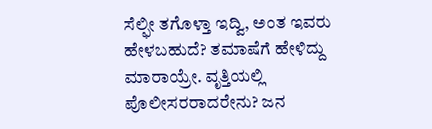ಸೆಲ್ಫೀ ತಗೊಳ್ತಾ ಇದ್ವಿ, ಅಂತ ಇವರು ಹೇಳಬಹುದೆ? ತಮಾಷೆಗೆ ಹೇಳಿದ್ದು ಮಾರಾಯ್ರೇ. ವೃತ್ತಿಯಲ್ಲಿ ಪೊಲೀಸರರಾದರೇನು? ಜನ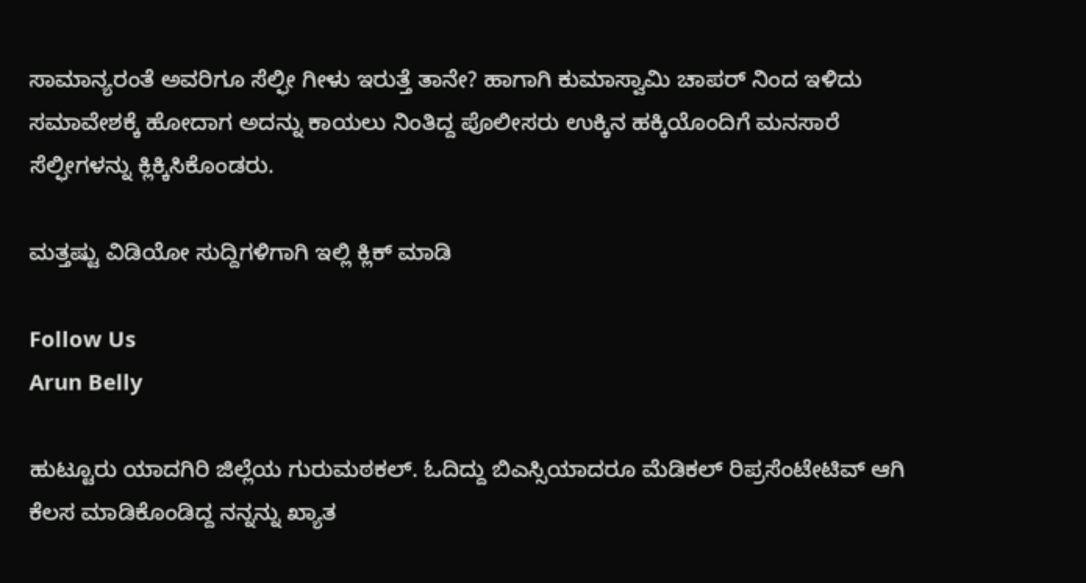ಸಾಮಾನ್ಯರಂತೆ ಅವರಿಗೂ ಸೆಲ್ಫೀ ಗೀಳು ಇರುತ್ತೆ ತಾನೇ? ಹಾಗಾಗಿ ಕುಮಾಸ್ವಾಮಿ ಚಾಪರ್ ನಿಂದ ಇಳಿದು ಸಮಾವೇಶಕ್ಕೆ ಹೋದಾಗ ಅದನ್ನು ಕಾಯಲು ನಿಂತಿದ್ದ ಪೊಲೀಸರು ಉಕ್ಕಿನ ಹಕ್ಕಿಯೊಂದಿಗೆ ಮನಸಾರೆ ಸೆಲ್ಫೀಗಳನ್ನು ಕ್ಲಿಕ್ಕಿಸಿಕೊಂಡರು.

ಮತ್ತಷ್ಟು ವಿಡಿಯೋ ಸುದ್ದಿಗಳಿಗಾಗಿ ಇಲ್ಲಿ ಕ್ಲಿಕ್ ಮಾಡಿ

Follow Us
Arun Belly

ಹುಟ್ಟೂರು ಯಾದಗಿರಿ ಜಿಲ್ಲೆಯ ಗುರುಮಠಕಲ್. ಓದಿದ್ದು ಬಿಎಸ್ಸಿಯಾದರೂ ಮೆಡಿಕಲ್ ರಿಪ್ರಸೆಂಟೇಟಿವ್ ಆಗಿ ಕೆಲಸ ಮಾಡಿಕೊಂಡಿದ್ದ ನನ್ನನ್ನು ಖ್ಯಾತ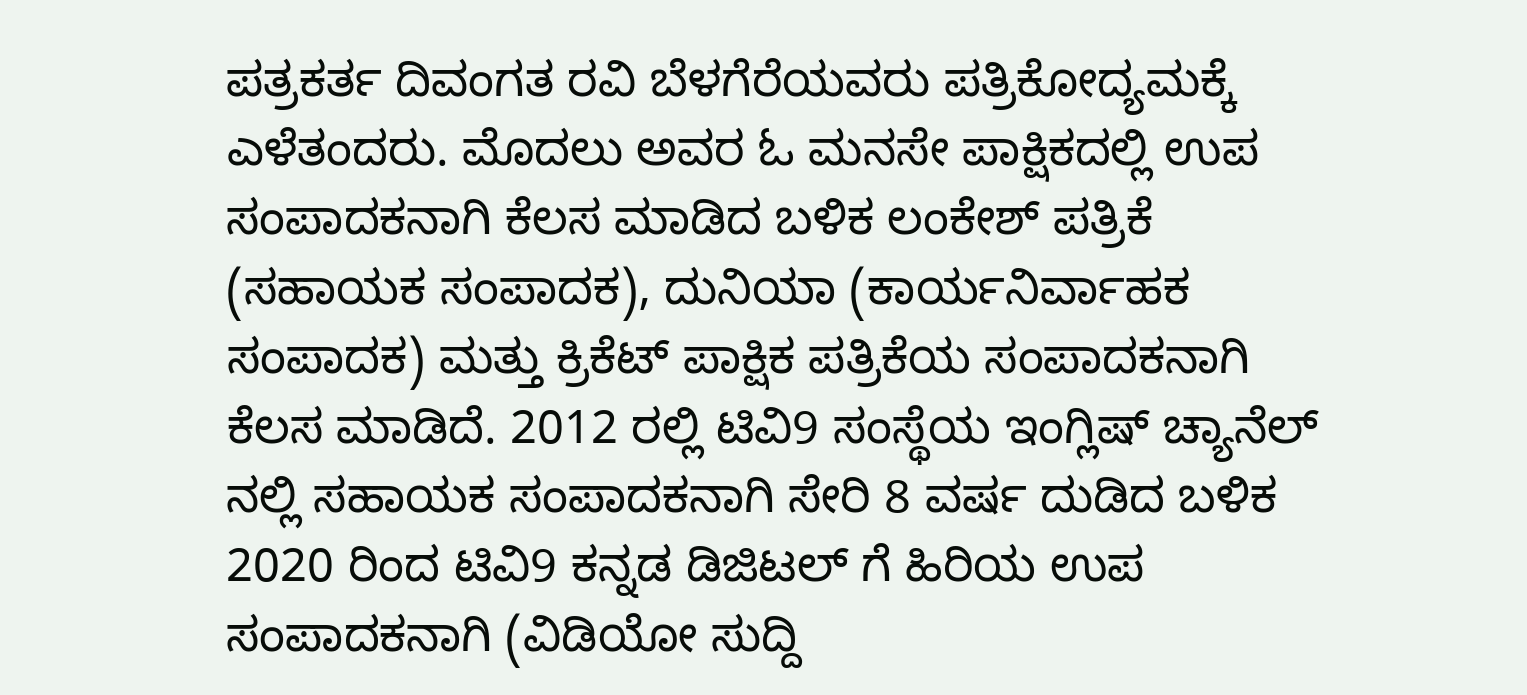ಪತ್ರಕರ್ತ ದಿವಂಗತ ರವಿ ಬೆಳಗೆರೆಯವರು ಪತ್ರಿಕೋದ್ಯಮಕ್ಕೆ ಎಳೆತಂದರು. ಮೊದಲು ಅವರ ಓ ಮನಸೇ ಪಾಕ್ಷಿಕದಲ್ಲಿ ಉಪ ಸಂಪಾದಕನಾಗಿ ಕೆಲಸ ಮಾಡಿದ ಬಳಿಕ ಲಂಕೇಶ್ ಪತ್ರಿಕೆ (ಸಹಾಯಕ ಸಂಪಾದಕ), ದುನಿಯಾ (ಕಾರ್ಯನಿರ್ವಾಹಕ ಸಂಪಾದಕ) ಮತ್ತು ಕ್ರಿಕೆಟ್ ಪಾಕ್ಷಿಕ ಪತ್ರಿಕೆಯ ಸಂಪಾದಕನಾಗಿ ಕೆಲಸ ಮಾಡಿದೆ. 2012 ರಲ್ಲಿ ಟಿವಿ9 ಸಂಸ್ಥೆಯ ಇಂಗ್ಲಿಷ್ ಚ್ಯಾನೆಲ್ ನಲ್ಲಿ ಸಹಾಯಕ ಸಂಪಾದಕನಾಗಿ ಸೇರಿ 8 ವರ್ಷ ದುಡಿದ ಬಳಿಕ 2020 ರಿಂದ ಟಿವಿ9 ಕನ್ನಡ ಡಿಜಿಟಲ್ ಗೆ ಹಿರಿಯ ಉಪ ಸಂಪಾದಕನಾಗಿ (ವಿಡಿಯೋ ಸುದ್ದಿ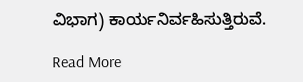ವಿಭಾಗ) ಕಾರ್ಯನಿರ್ವಹಿಸುತ್ತಿರುವೆ.

Read More